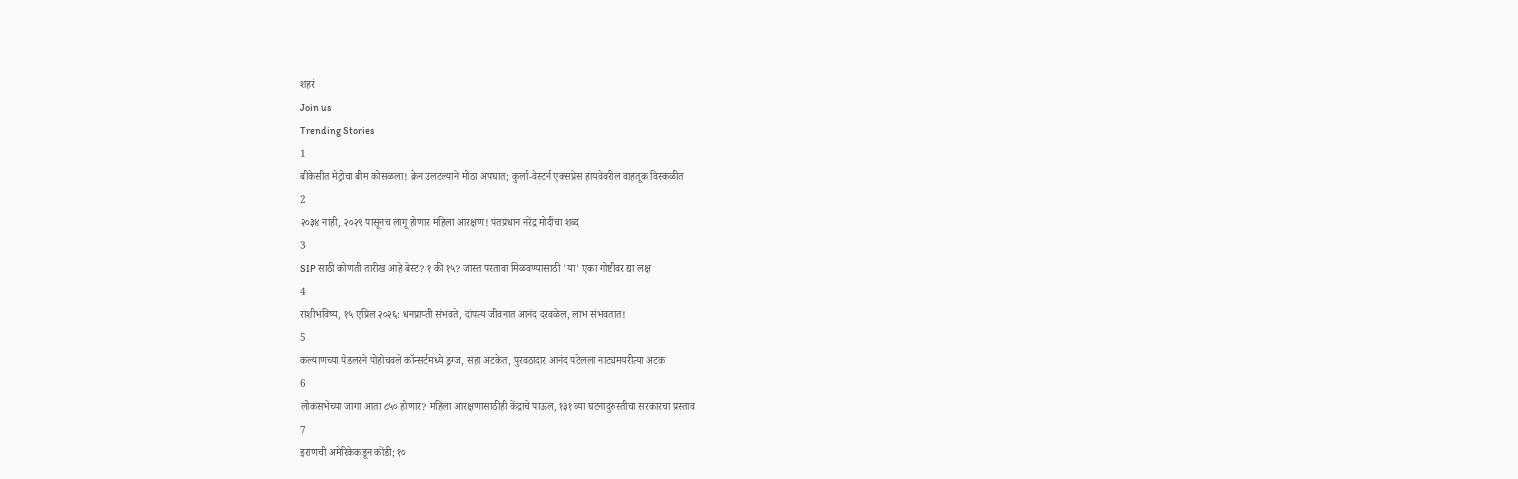शहरं
Join us
Trending Stories
1
बीकेसीत मेट्रोचा बीम कोसळला! क्रेन उलटल्याने मोठा अपघात; कुर्ला-वेस्टर्न एक्सप्रेस हायवेवरील वाहतूक विस्कळीत
2
२०३४ नाही, २०२९ पासूनच लागू होणार महिला आरक्षण! पंतप्रधान नरेंद्र मोदींचा शब्द
3
SIP साठी कोणती तारीख आहे बेस्ट? १ की १५? जास्त परतावा मिळवण्यासाठी 'या' एका गोष्टीवर द्या लक्ष
4
राशीभविष्य, १५ एप्रिल २०२६: धनप्राप्ती संभवते, दांपत्य जीवनात आनंद दरवळेल, लाभ संभवतात!
5
कल्याणच्या पेडलरने पोहोचवले कॉन्सर्टमध्ये ड्रग्ज, सहा अटकेत, पुरवठादार आनंद पटेलला नाट्यमयरीत्या अटक
6
लोकसभेच्या जागा आता ८५० होणार? महिला आरक्षणासाठीही केंद्राचे पाऊल, १३१ व्या घटनादुरुस्तीचा सरकारचा प्रस्ताव
7
इराणची अमेरिकेकडून कोंडी; १०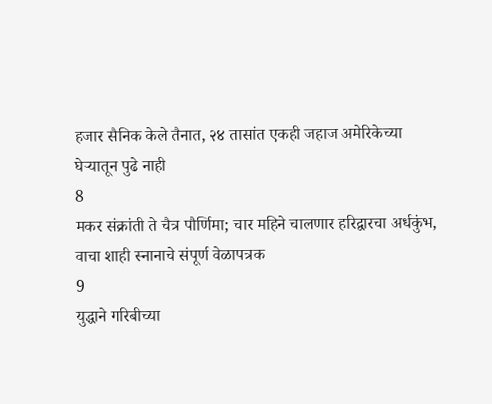हजार सैनिक केले तैनात, २४ तासांत एकही जहाज अमेरिकेच्या घेऱ्यातून पुढे नाही
8
मकर संक्रांती ते चैत्र पौर्णिमा; चार महिने चालणार हरिद्वारचा अर्धकुंभ, वाचा शाही स्नानाचे संपूर्ण वेळापत्रक
9
युद्धाने गरिबीच्या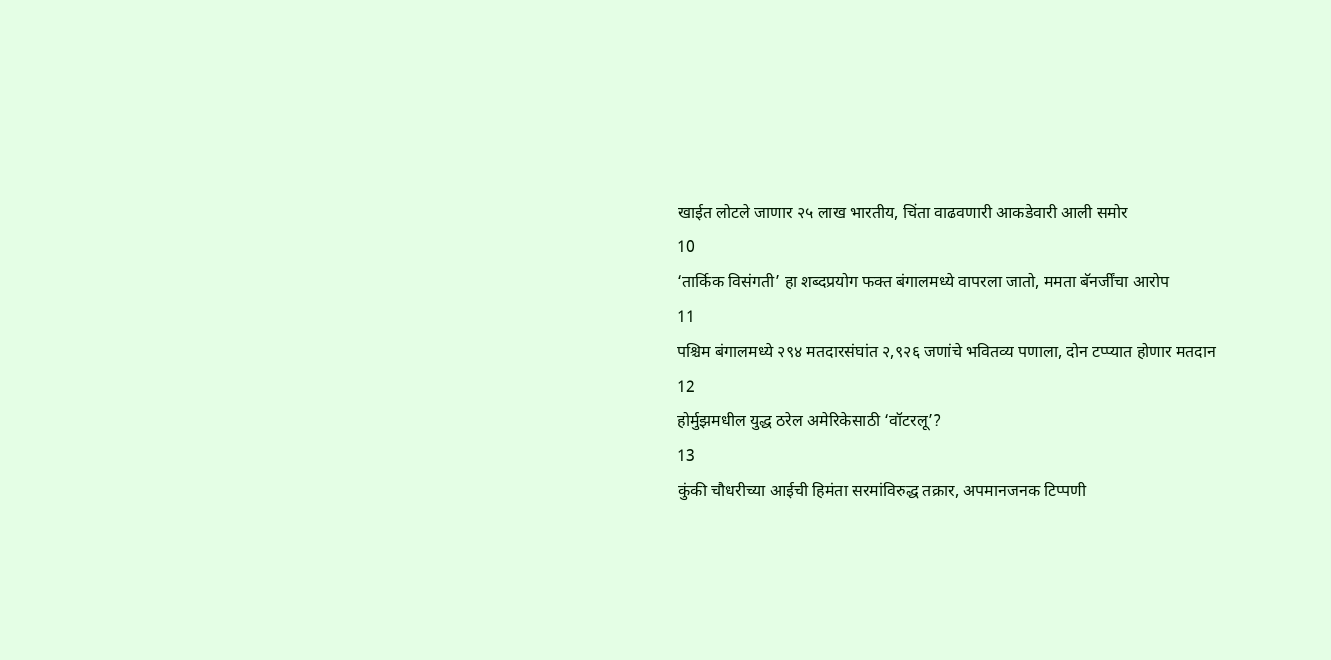खाईत लोटले जाणार २५ लाख भारतीय, चिंता वाढवणारी आकडेवारी आली समोर
10
‘तार्किक विसंगती’ हा शब्दप्रयोग फक्त बंगालमध्ये वापरला जातो, ममता बॅनर्जींचा आरोप
11
पश्चिम बंगालमध्ये २९४ मतदारसंघांत २,९२६ जणांचे भवितव्य पणाला, दोन टप्प्यात होणार मतदान
12
होर्मुझमधील युद्ध ठरेल अमेरिकेसाठी ‘वॉटरलू’?
13
कुंकी चौधरीच्या आईची हिमंता सरमांविरुद्ध तक्रार, अपमानजनक टिप्पणी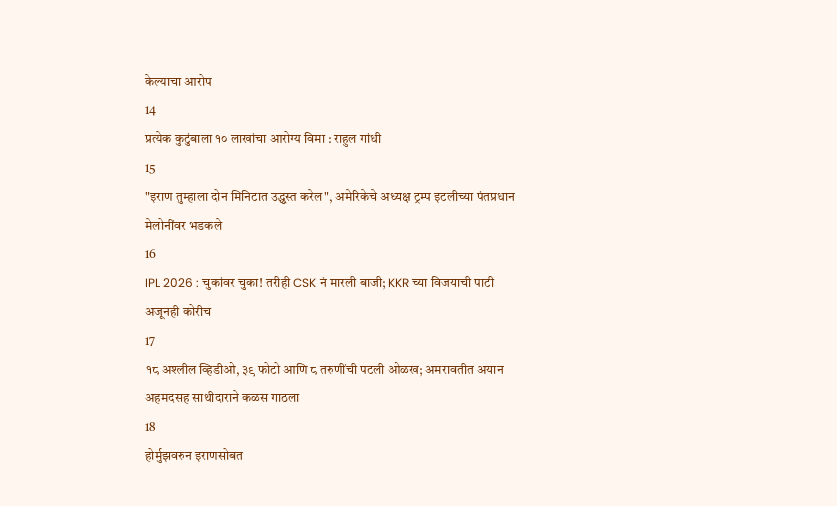केल्याचा आरोप
14
प्रत्येक कुटुंबाला १० लाखांचा आरोग्य विमा : राहुल गांधी
15
"इराण तुम्हाला दोन मिनिटात उद्ध्वस्त करेल", अमेरिकेचे अध्यक्ष ट्रम्प इटलीच्या पंतप्रधान मेलोनींवर भडकले
16
IPL 2026 : चुकांवर चुका! तरीही CSK नं मारली बाजी; KKR च्या विजयाची पाटी अजूनही कोरीच
17
१८ अश्लील व्हिडीओ, ३९ फोटो आणि ८ तरुणींची पटली ओळख; अमरावतीत अयान अहमदसह साथीदाराने कळस गाठला
18
होर्मुझवरुन इराणसोबत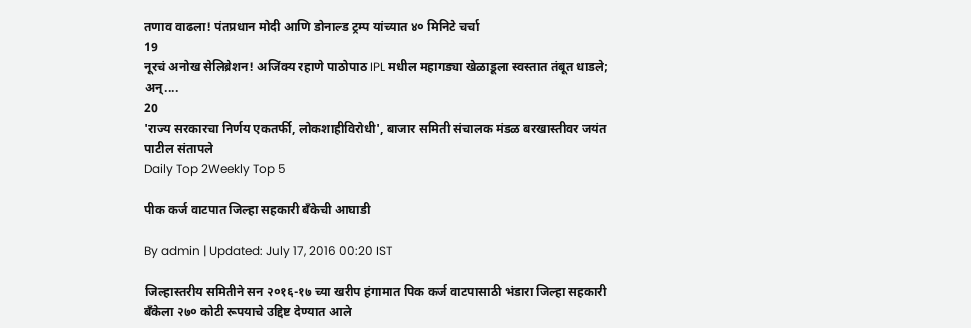तणाव वाढला! पंतप्रधान मोदी आणि डोनाल्ड ट्रम्प यांच्यात ४० मिनिटे चर्चा
19
नूरचं अनोख सेलिब्रेशन! अजिंक्य रहाणे पाठोपाठ IPL मधील महागड्या खेळाडूला स्वस्तात तंबूत धाडले; अन्....
20
'राज्य सरकारचा निर्णय एकतर्फी, लोकशाहीविरोधी', बाजार समिती संचालक मंडळ बरखास्तीवर जयंत पाटील संतापले
Daily Top 2Weekly Top 5

पीक कर्ज वाटपात जिल्हा सहकारी बँकेची आघाडी

By admin | Updated: July 17, 2016 00:20 IST

जिल्हास्तरीय समितीने सन २०१६-१७ च्या खरीप हंगामात पिक कर्ज वाटपासाठी भंडारा जिल्हा सहकारी बँकेला २७० कोटी रूपयाचे उद्दिष्ट देण्यात आले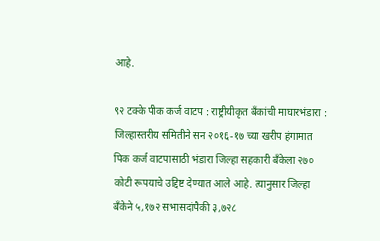आहे.

९२ टक्के पीक कर्ज वाटप : राष्ट्रीयीकृत बँकांची माघारभंडारा : जिल्हास्तरीय समितीने सन २०१६-१७ च्या खरीप हंगामात पिक कर्ज वाटपासाठी भंडारा जिल्हा सहकारी बँकेला २७० कोटी रूपयाचे उद्दिष्ट देण्यात आले आहे. त्यानुसार जिल्हा बँकेने ५,१७२ सभासदांपैकी ३,७२८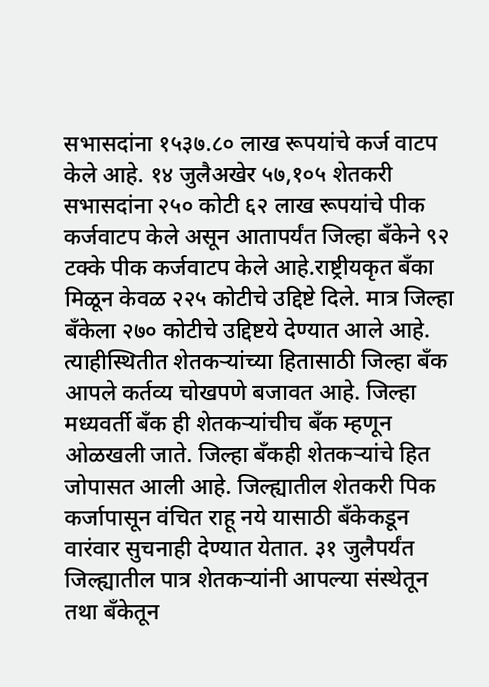सभासदांना १५३७.८० लाख रूपयांचे कर्ज वाटप केले आहे. १४ जुलैअखेर ५७,१०५ शेतकरी सभासदांना २५० कोटी ६२ लाख रूपयांचे पीक कर्जवाटप केले असून आतापर्यंत जिल्हा बँकेने ९२ टक्के पीक कर्जवाटप केले आहे.राष्ट्रीयकृत बँका मिळून केवळ २२५ कोटीचे उद्दिष्टे दिले. मात्र जिल्हा बँकेला २७० कोटीचे उद्दिष्टये देण्यात आले आहे. त्याहीस्थितीत शेतकऱ्यांच्या हितासाठी जिल्हा बँक आपले कर्तव्य चोखपणे बजावत आहे. जिल्हा मध्यवर्ती बँक ही शेतकऱ्यांचीच बँक म्हणून ओळखली जाते. जिल्हा बँकही शेतकऱ्यांचे हित जोपासत आली आहे. जिल्ह्यातील शेतकरी पिक कर्जापासून वंचित राहू नये यासाठी बँकेकडून वारंवार सुचनाही देण्यात येतात. ३१ जुलैपर्यंत जिल्ह्यातील पात्र शेतकऱ्यांनी आपल्या संस्थेतून तथा बँकेतून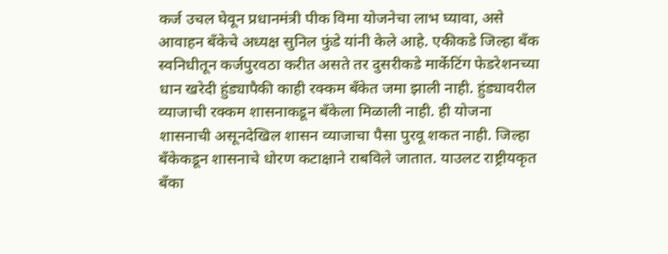कर्ज उचल घेवून प्रधानमंत्री पीक विमा योजनेचा लाभ घ्यावा, असे आवाहन बँकेचे अध्यक्ष सुनिल फुंडे यांनी केले आहे. एकीकडे जिल्हा बँक स्वनिधीतून कर्जपुरवठा करीत असते तर दुसरीकडे मार्केटिंग फेडरेशनच्या धान खरेदी हुंड्यापैकी काही रक्कम बँकेत जमा झाली नाही. हुंड्यावरील व्याजाची रक्कम शासनाकडून बँकेला मिळाली नाही. ही योजना शासनाची असूनदेखिल शासन व्याजाचा पैसा पुरवू शकत नाही. जिल्हा बँकेकडून शासनाचे धोरण कटाक्षाने राबविले जातात. याउलट राष्ट्रीयकृत बँका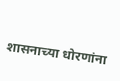शासनाच्या धोरणांना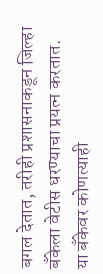बगल देतात, तरीही प्रशासनाकडून जिल्हा बँकेला वेटीस धरण्याचा प्रयत्न करतात. या बँकेवर कोणत्याही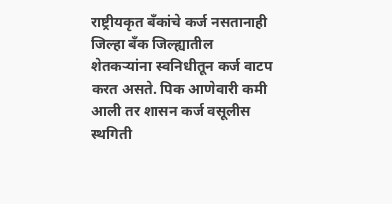राष्ट्रीयकृत बँकांचे कर्ज नसतानाही जिल्हा बँक जिल्ह्यातील शेतकऱ्यांना स्वनिधीतून कर्ज वाटप करत असते. पिक आणेवारी कमी आली तर शासन कर्ज वसूलीस स्थगिती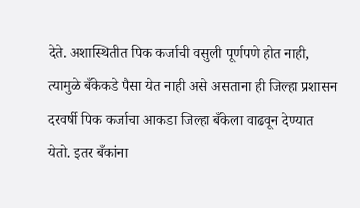देते. अशास्थितीत पिक कर्जाची वसुली पूर्णपणे होत नाही, त्यामुळे बँकेकडे पैसा येत नाही असे असताना ही जिल्हा प्रशासन दरवर्षी पिक कर्जाचा आकडा जिल्हा बँकेला वाढवून देण्यात येतो. इतर बँकांना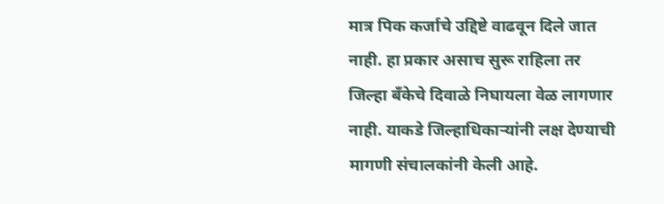मात्र पिक कर्जाचे उद्दिष्टे वाढवून दिले जात नाही. हा प्रकार असाच सुरू राहिला तर जिल्हा बँकेचे दिवाळे निघायला वेळ लागणार नाही. याकडे जिल्हाधिकाऱ्यांनी लक्ष देण्याची मागणी संचालकांनी केली आहे.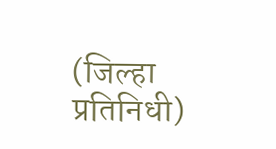(जिल्हा प्रतिनिधी)